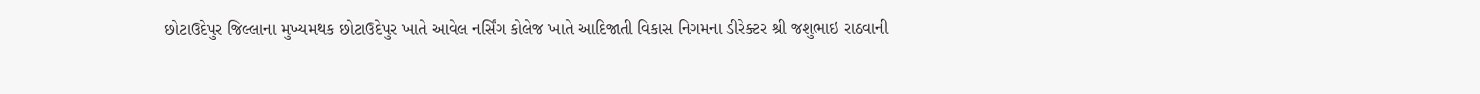છોટાઉદેપુર જિલ્લાના મુખ્યમથક છોટાઉદેપુર ખાતે આવેલ નર્સિંગ કોલેજ ખાતે આદિજાતી વિકાસ નિગમના ડીરેક્ટર શ્રી જશુભાઇ રાઠવાની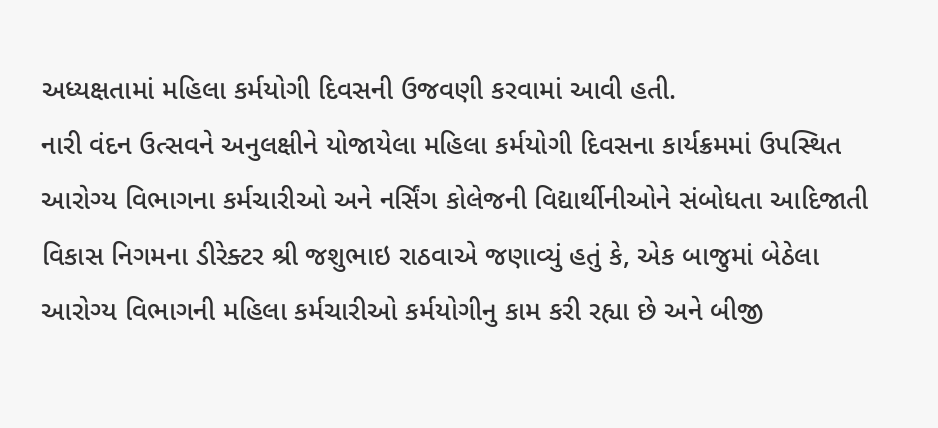અધ્યક્ષતામાં મહિલા કર્મયોગી દિવસની ઉજવણી કરવામાં આવી હતી.
નારી વંદન ઉત્સવને અનુલક્ષીને યોજાયેલા મહિલા કર્મયોગી દિવસના કાર્યક્રમમાં ઉપસ્થિત આરોગ્ય વિભાગના કર્મચારીઓ અને નર્સિંગ કોલેજની વિદ્યાર્થીનીઓને સંબોધતા આદિજાતી વિકાસ નિગમના ડીરેક્ટર શ્રી જશુભાઇ રાઠવાએ જણાવ્યું હતું કે, એક બાજુમાં બેઠેલા આરોગ્ય વિભાગની મહિલા કર્મચારીઓ કર્મયોગીનુ કામ કરી રહ્યા છે અને બીજી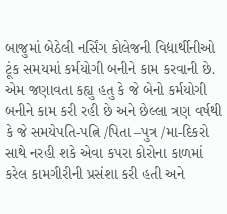બાજુમાં બેઠેલી નર્સિંગ કોલેજની વિદ્યાર્થીનીઓ ટૂંક સમયમાં કર્મયોગી બનીને કામ કરવાની છે. એમ જણાવતા કહ્યુ હતુ કે જે બેનો કર્મયોગી બનીને કામ કરી રહી છે અને છેલ્લા ત્રણ વર્ષથી કે જે સમયેપતિ-પત્નિ /પિતા –પુત્ર /મા-દિકરો સાથે નરહી શકે એવા કપરા કોરોના કાળમાં કરેલ કામગીરીની પ્રસંશા કરી હતી અને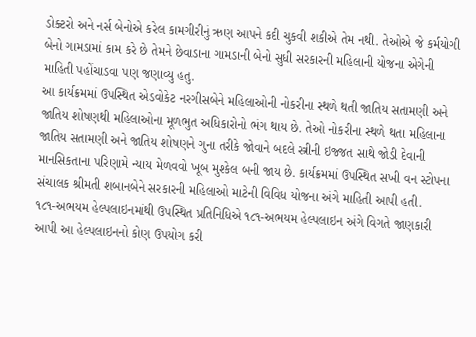ડોક્ટરો અને નર્સ બેનોએ કરેલ કામગીરીનું ઋણ આપને કદી ચુકવી શકીએ તેમ નથી. તેઓએ જે કર્મયોગી બેનો ગામડામાં કામ કરે છે તેમને છેવાડાના ગામડાની બેનો સુધી સરકારની મહિલાની યોજના એગેની માહિતી પહોંચાડવા પણ જણાવ્યુ હતુ.
આ કાર્યક્રમમાં ઉપસ્થિત એડવોકેટ નરગીસબેને મહિલાઓની નોકરીના સ્થળે થતી જાતિય સતામણી અને જાતિય શોષણથી મહિલાઓના મૂળભુત અધિકારોનો ભંગ થાય છે. તેઓ નોકરીના સ્થળે થતા મહિલાના જાતિય સતામણી અને જાતિય શોષણને ગુના તરીકે જોવાને બદલે સ્ત્રીની ઇજ્જત સાથે જોડી દેવાની માનસિકતાના પરિણામે ન્યાય મેળવવો ખૂબ મુશ્કેલ બની જાય છે. કાર્યક્રમમાં ઉપસ્થિત સખી વન સ્ટોપના સંચાલક શ્રીમતી શબાનબેને સરકારની મહિલાઓ માટેની વિવિધ યોજના અંગે માહિતી આપી હતી.
૧૮૧-અભયમ હેલ્પલાઇનમાંથી ઉપસ્થિત પ્રતિનિધિએ ૧૮૧-અભયમ હેલ્પલાઇન અંગે વિગતે જાણકારી આપી આ હેલ્પલાઇનનો કોણ ઉપયોગ કરી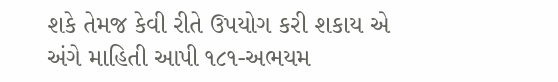શકે તેમજ કેવી રીતે ઉપયોગ કરી શકાય એ અંગે માહિતી આપી ૧૮૧-અભયમ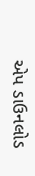એપ ડાઉનલોડ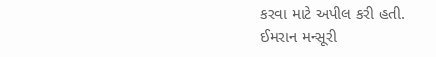કરવા માટે અપીલ કરી હતી.
ઈમરાન મન્સૂરી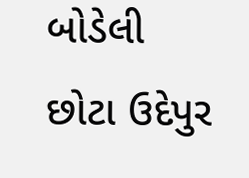બોડેલી છોટા ઉદેપુર